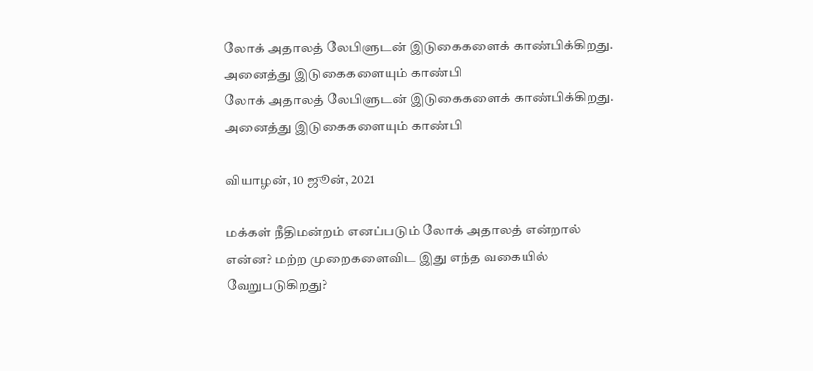லோக் அதாலத் லேபிளுடன் இடுகைகளைக் காண்பிக்கிறது. அனைத்து இடுகைகளையும் காண்பி
லோக் அதாலத் லேபிளுடன் இடுகைகளைக் காண்பிக்கிறது. அனைத்து இடுகைகளையும் காண்பி

வியாழன், 10 ஜூன், 2021

மக்கள் நீதிமன்றம் எனப்படும் லோக் அதாலத் என்றால் என்ன? மற்ற முறைகளைவிட இது எந்த வகையில் வேறுபடுகிறது?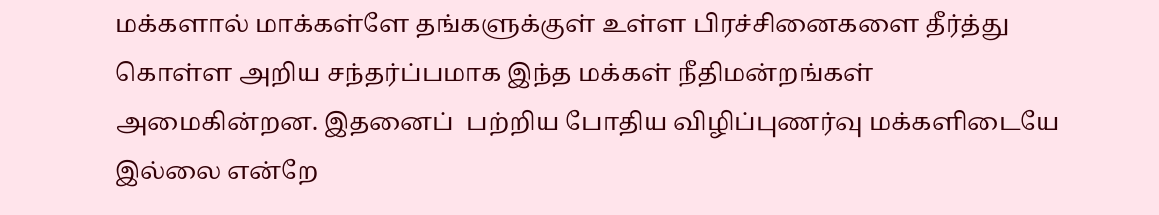மக்களால் மாக்கள்ளே தங்களுக்குள் உள்ள பிரச்சினைகளை தீர்த்து கொள்ள அறிய சந்தர்ப்பமாக இந்த மக்கள் நீதிமன்றங்கள் அமைகின்றன. இதனைப்  பற்றிய போதிய விழிப்புணர்வு மக்களிடையே இல்லை என்றே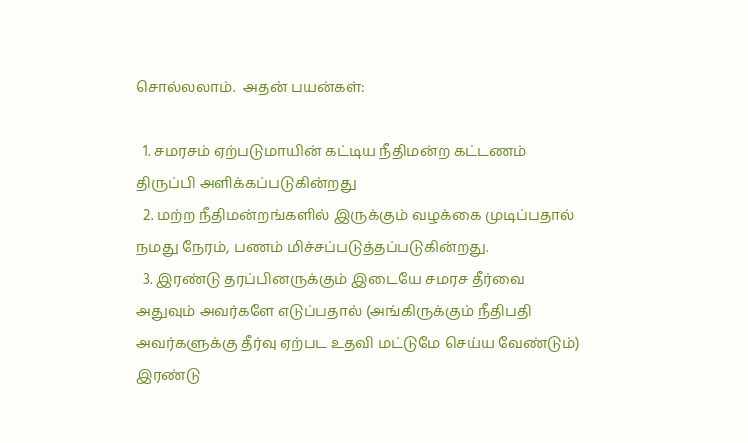சொல்லலாம்.  அதன் பயன்கள்:

  1. சமரசம் ஏற்படுமாயின் கட்டிய நீதிமன்ற கட்டணம் திருப்பி அளிக்கப்படுகின்றது
  2. மற்ற நீதிமன்றங்களில் இருக்கும் வழக்கை முடிப்பதால் நமது நேரம், பணம் மிச்சப்படுத்தப்படுகின்றது.
  3. இரண்டு தரப்பினருக்கும் இடையே சமரச தீர்வை அதுவும் அவர்களே எடுப்பதால் (அங்கிருக்கும் நீதிபதி அவர்களுக்கு தீர்வு ஏற்பட உதவி மட்டுமே செய்ய வேண்டும்) இரண்டு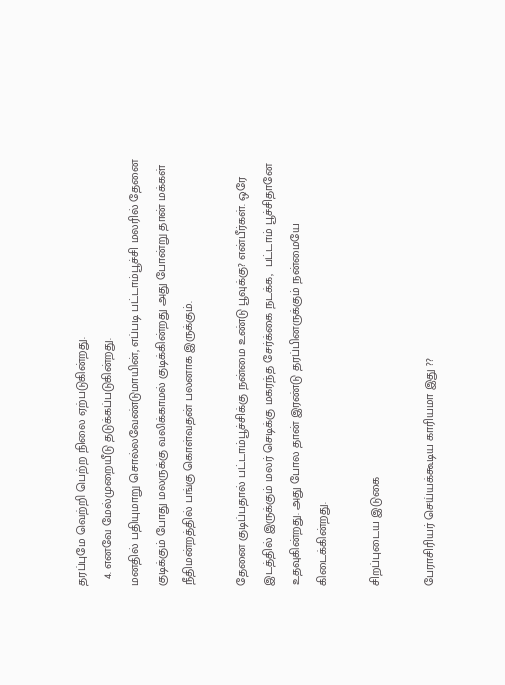தரப்புமே வெற்றி பெற்ற நிலை ஏற்படுகின்றது.
  4. எனவே மேல்முறையீடு தடுக்கப்படுகின்றது.
மனதில் பதியுமாறு சொல்லவேண்டுமாயின், எப்படி பட்டாம்பூச்சி மலரில் தேனை குடிக்கும் போது மலருக்கு வலிக்காமல் குடிக்கின்றது அது போன்று தான் மக்கள் நீதிமன்றத்தில் பங்கு கொள்வதன் பலனாக இருக்கும்.

தேனை குடிப்பதால் பட்டாம்பூச்சிக்கு நன்மை உண்டு பூவுக்கு? என்பீர்கள். ஒரே இடத்தில் இருக்கும் மலர் செடிக்கு மகரந்த சேர்க்கை நடக்க,  பட்டாம் பூச்சிதானே உதவுகின்றது. அது போல தான் இரண்டு தரப்பினருக்கும் நன்மையே கிடைக்கின்றது.

சிறப்புடைய இடுகை

பேராசிரியர் செய்யக்கூடிய காரியமா இது ??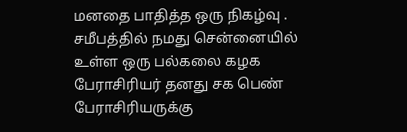மனதை பாதித்த ஒரு நிகழ்வு . சமீபத்தில் நமது சென்னையில் உள்ள ஒரு பல்கலை கழக பேராசிரியர் தனது சக பெண் பேராசிரியருக்கு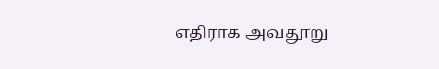எதிராக அவதூறு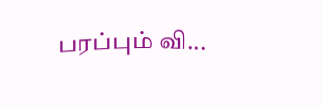பரப்பும் வி...